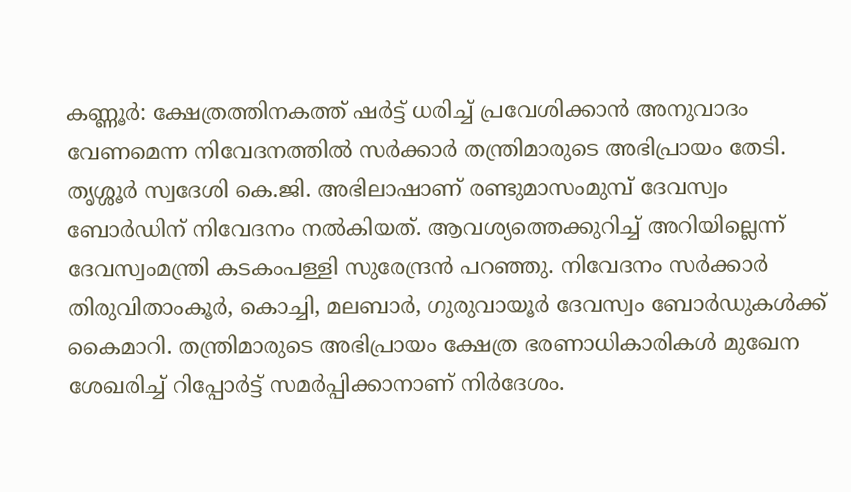കണ്ണൂർ: ക്ഷേത്രത്തിനകത്ത് ഷർട്ട് ധരിച്ച് പ്രവേശിക്കാൻ അനുവാദം വേണമെന്ന നിവേദനത്തിൽ സർക്കാർ തന്ത്രിമാരുടെ അഭിപ്രായം തേടി. തൃശ്ശൂർ സ്വദേശി കെ.ജി. അഭിലാഷാണ് രണ്ടുമാസംമുമ്പ് ദേവസ്വം ബോർഡിന് നിവേദനം നൽകിയത്. ആവശ്യത്തെക്കുറിച്ച് അറിയില്ലെന്ന് ദേവസ്വംമന്ത്രി കടകംപള്ളി സുരേന്ദ്രൻ പറഞ്ഞു. നിവേദനം സർക്കാർ തിരുവിതാംകൂർ, കൊച്ചി, മലബാർ, ഗുരുവായൂർ ദേവസ്വം ബോർഡുകൾക്ക് കൈമാറി. തന്ത്രിമാരുടെ അഭിപ്രായം ക്ഷേത്ര ഭരണാധികാരികൾ മുഖേന ശേഖരിച്ച് റിപ്പോർട്ട് സമർപ്പിക്കാനാണ് നിർദേശം.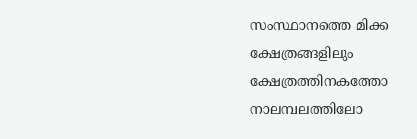സംസ്ഥാനത്തെ മിക്ക ക്ഷേത്രങ്ങളിലും ക്ഷേത്രത്തിനകത്തോ നാലമ്പലത്തിലോ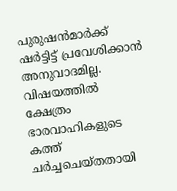പുരുഷൻമാർക്ക് ഷർട്ടിട്ട് പ്രവേശിക്കാൻ അനുവാദമില്ല. വിഷയത്തിൽ ക്ഷേത്രം ഭാരവാഹികളുടെ കത്ത് ചർച്ചചെയ്തതായി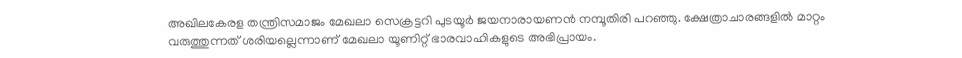അഖിലകേരള തന്ത്രിസമാജം മേഖലാ സെക്രട്ടറി പുടയൂർ ജയനാരായണൻ നമ്പൂതിരി പറഞ്ഞു. ക്ഷേത്രാചാരങ്ങളിൽ മാറ്റം വരുത്തുന്നത് ശരിയല്ലെന്നാണ് മേഖലാ യൂണിറ്റ് ഭാരവാഹികളുടെ അഭിപ്രായം.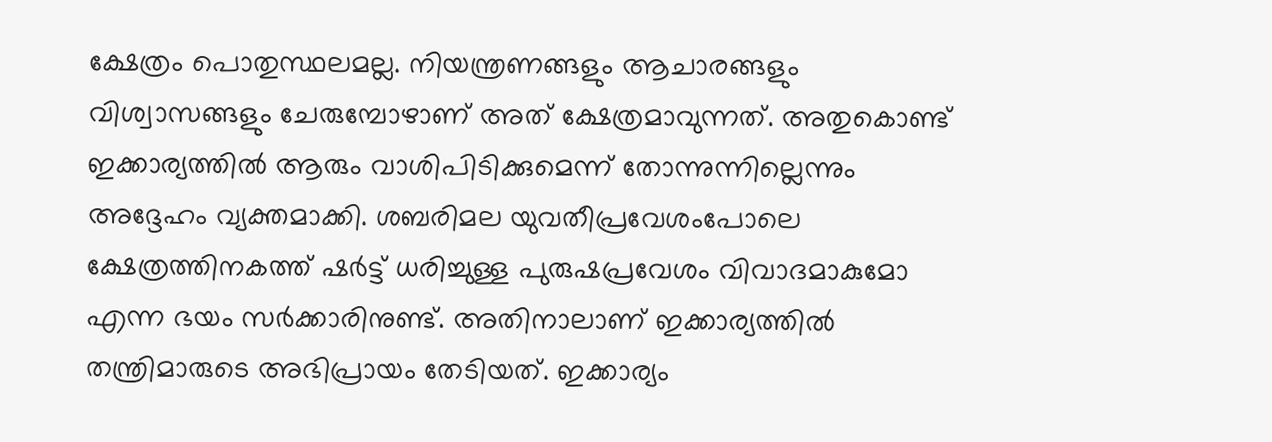ക്ഷേത്രം പൊതുസ്ഥലമല്ല. നിയന്ത്രണങ്ങളും ആചാരങ്ങളും വിശ്വാസങ്ങളും ചേരുമ്പോഴാണ് അത് ക്ഷേത്രമാവുന്നത്. അതുകൊണ്ട് ഇക്കാര്യത്തിൽ ആരും വാശിപിടിക്കുമെന്ന് തോന്നുന്നില്ലെന്നും അദ്ദേഹം വ്യക്തമാക്കി. ശബരിമല യുവതീപ്രവേശംപോലെ ക്ഷേത്രത്തിനകത്ത് ഷർട്ട് ധരിച്ചുള്ള പുരുഷപ്രവേശം വിവാദമാകുമോ എന്ന ഭയം സർക്കാരിനുണ്ട്. അതിനാലാണ് ഇക്കാര്യത്തിൽ തന്ത്രിമാരുടെ അഭിപ്രായം തേടിയത്. ഇക്കാര്യം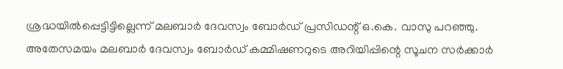ശ്രദ്ധയിൽപ്പെട്ടിട്ടില്ലെന്ന് മലബാർ ദേവസ്വം ബോർഡ് പ്രസിഡന്റ് ഒ.കെ. വാസു പറഞ്ഞു. അതേസമയം മലബാർ ദേവസ്വം ബോർഡ് കമ്മിഷണറുടെ അറിയിപ്പിന്റെ സൂചന സർക്കാർ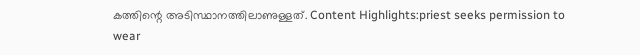കത്തിന്റെ അടിസ്ഥാനത്തിലാണുള്ളത്. Content Highlights:priest seeks permission to wear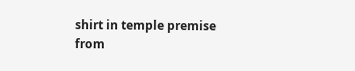shirt in temple premise
from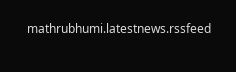mathrubhumi.latestnews.rssfeed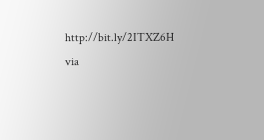http://bit.ly/2ITXZ6H
via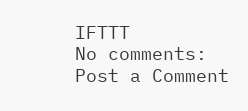IFTTT
No comments:
Post a Comment